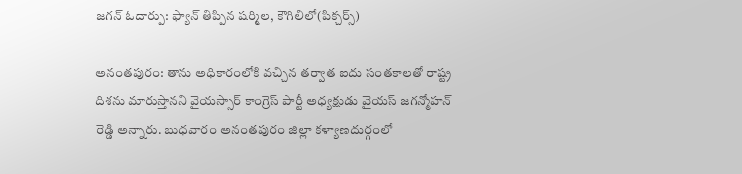జగన్ ఓదార్పు: ఫ్యాన్ తిప్పిన షర్మిల, కౌగిలిలో(పిక్చర్స్)

అనంతపురం: తాను అధికారంలోకి వచ్చిన తర్వాత ఐదు సంతకాలతో రాష్ట్ర దిశను మారుస్తానని వైయస్సార్ కాంగ్రెస్ పార్టీ అధ్యక్షుడు వైయస్ జగన్మోహన్ రెడ్డి అన్నారు. బుధవారం అనంతపురం జిల్లా కళ్యాణదుర్గంలో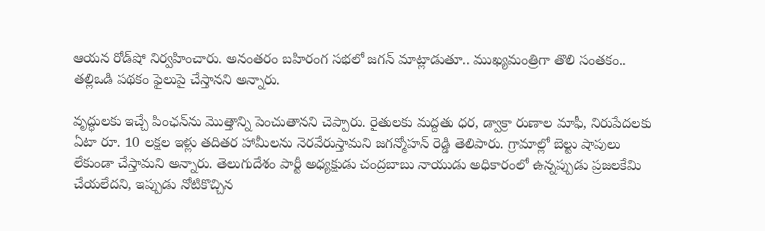ఆయన రోడ్‌షో నిర్వహించారు. అనంతరం బహిరంగ సభలో జగన్ మాట్లాడుతూ.. ముఖ్యమంత్రిగా తొలి సంతకం.. తల్లిఒడి పథకం ఫైలుపై చేస్తానని అన్నారు.

వృద్ధులకు ఇచ్చే పింఛన్‌ను మొత్తాన్ని పెంచుతానని చెప్పారు. రైతులకు మద్దతు ధర, డ్వాక్రా రుణాల మాఫీ, నిరుపేదలకు ఏటా రూ. 10 లక్షల ఇళ్లు తదితర హామీలను నెరవేరుస్తామని జగన్మోహన్ రెడ్డి తెలిపారు. గ్రామాల్లో బెల్టు షాపులు లేకుండా చేస్తామని అన్నారు. తెలుగుదేశం పార్టీ అధ్యక్షుడు చంద్రబాబు నాయుడు అధికారంలో ఉన్నప్పుడు ప్రజలకేమి చేయలేదని, ఇప్పుడు నోటికొచ్చిన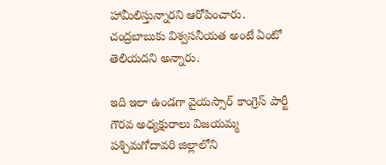హామీలిస్తున్నారని ఆరోపించారు. చంద్రబాబుకు విశ్వసనీయత అంటే ఏంటో తెలియదని అన్నారు.

ఇది ఇలా ఉండగా వైయస్సార్ కాంగ్రెస్ పార్టీ గౌరవ అధ్యక్షురాలు విజయమ్మ పశ్చిమగోదావరి జిల్లాలోని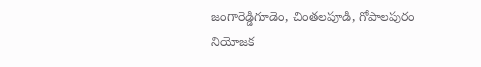జంగారెడ్డిగూడెం, చింతలపూడి, గోపాలపురం నియోజక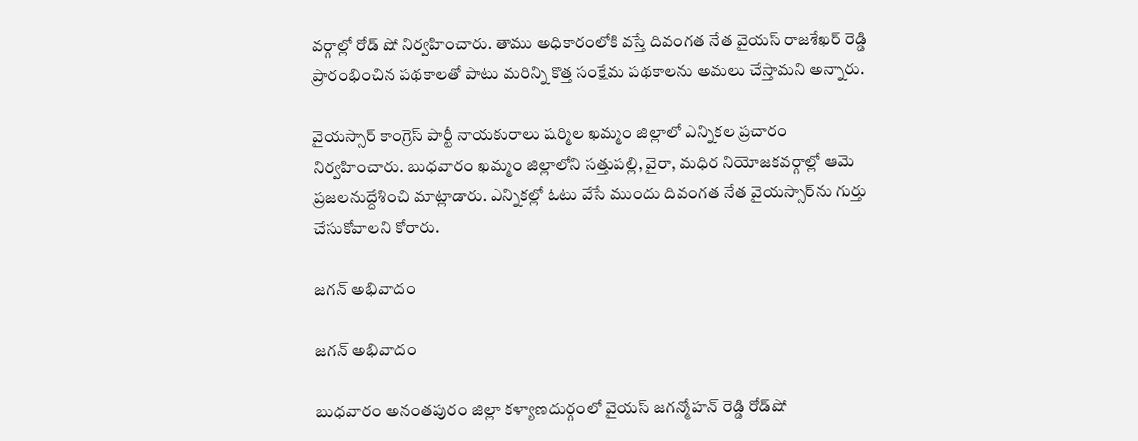వర్గాల్లో రోడ్ షో నిర్వహించారు. తాము అధికారంలోకి వస్తే దివంగత నేత వైయస్ రాజశేఖర్ రెడ్డి ప్రారంభించిన పథకాలతో పాటు మరిన్ని కొత్త సంక్షేమ పథకాలను అమలు చేస్తామని అన్నారు.

వైయస్సార్ కాంగ్రెస్ పార్టీ నాయకురాలు షర్మిల ఖమ్మం జిల్లాలో ఎన్నికల ప్రచారం నిర్వహించారు. బుధవారం ఖమ్మం జిల్లాలోని సత్తుపల్లి, వైరా, మధిర నియోజకవర్గాల్లో ఆమె ప్రజలనుద్దేశించి మాట్లాడారు. ఎన్నికల్లో ఓటు వేసే ముందు దివంగత నేత వైయస్సార్‌ను గుర్తు చేసుకోవాలని కోరారు.

జగన్ అభివాదం

జగన్ అభివాదం

బుధవారం అనంతపురం జిల్లా కళ్యాణదుర్గంలో వైయస్ జగన్మోహన్ రెడ్డి రోడ్‌షో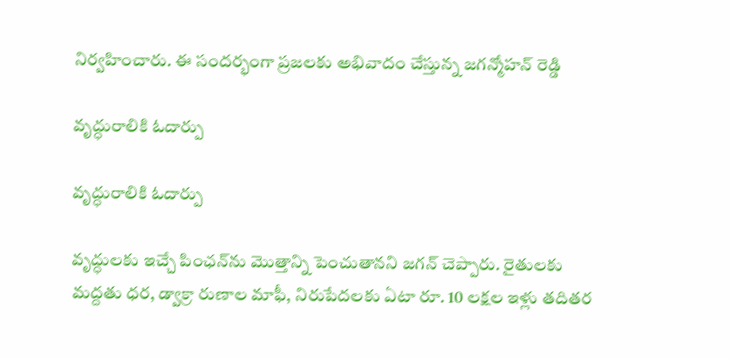నిర్వహించారు. ఈ సందర్భంగా ప్రజలకు అభివాదం చేస్తున్న జగన్మోహన్ రెడ్డి

వృద్ధురాలికి ఓదార్పు

వృద్ధురాలికి ఓదార్పు

వృద్ధులకు ఇచ్చే పింఛన్‌ను మొత్తాన్ని పెంచుతానని జగన్ చెప్పారు. రైతులకు మద్దతు ధర, డ్వాక్రా రుణాల మాఫీ, నిరుపేదలకు ఏటా రూ. 10 లక్షల ఇళ్లు తదితర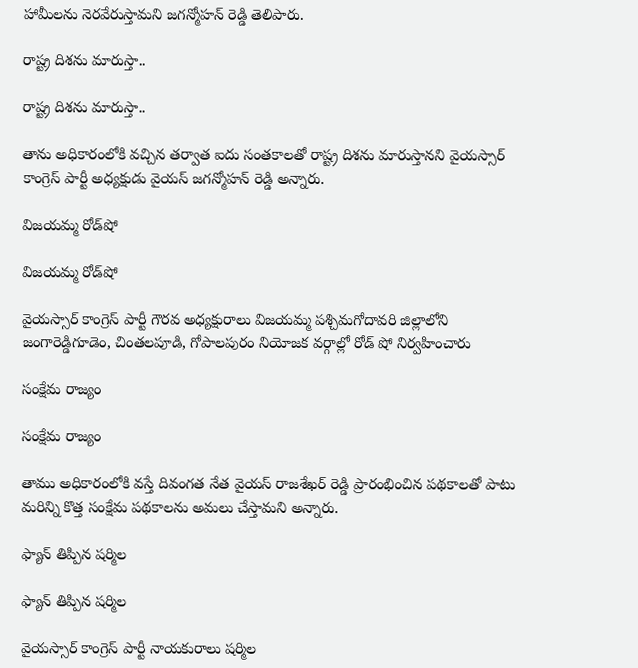హామీలను నెరవేరుస్తామని జగన్మోహన్ రెడ్డి తెలిపారు.

రాష్ట్ర దిశను మారుస్తా..

రాష్ట్ర దిశను మారుస్తా..

తాను అధికారంలోకి వచ్చిన తర్వాత ఐదు సంతకాలతో రాష్ట్ర దిశను మారుస్తానని వైయస్సార్ కాంగ్రెస్ పార్టీ అధ్యక్షుడు వైయస్ జగన్మోహన్ రెడ్డి అన్నారు.

విజయమ్మ రోడ్‌షో

విజయమ్మ రోడ్‌షో

వైయస్సార్ కాంగ్రెస్ పార్టీ గౌరవ అధ్యక్షురాలు విజయమ్మ పశ్చిమగోదావరి జిల్లాలోని జంగారెడ్డిగూడెం, చింతలపూడి, గోపాలపురం నియోజక వర్గాల్లో రోడ్ షో నిర్వహించారు

సంక్షేమ రాజ్యం

సంక్షేమ రాజ్యం

తాము అధికారంలోకి వస్తే దివంగత నేత వైయస్ రాజశేఖర్ రెడ్డి ప్రారంభించిన పథకాలతో పాటు మరిన్ని కొత్త సంక్షేమ పథకాలను అమలు చేస్తామని అన్నారు.

ఫ్యాన్ తిప్పిన షర్మిల

ఫ్యాన్ తిప్పిన షర్మిల

వైయస్సార్ కాంగ్రెస్ పార్టీ నాయకురాలు షర్మిల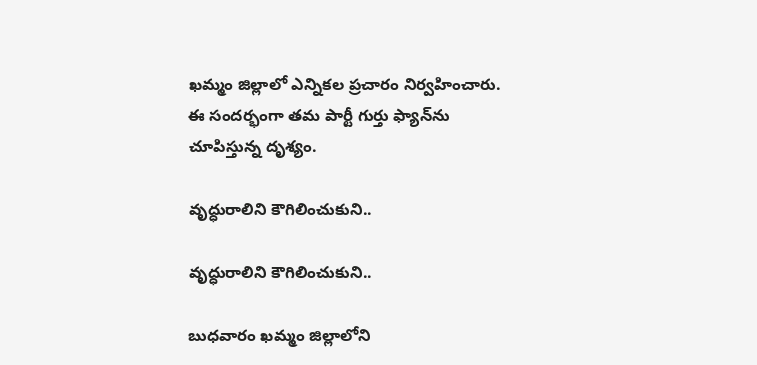ఖమ్మం జిల్లాలో ఎన్నికల ప్రచారం నిర్వహించారు. ఈ సందర్భంగా తమ పార్టీ గుర్తు ఫ్యాన్‌ను చూపిస్తున్న దృశ్యం.

వృద్ధురాలిని కౌగిలించుకుని..

వృద్ధురాలిని కౌగిలించుకుని..

బుధవారం ఖమ్మం జిల్లాలోని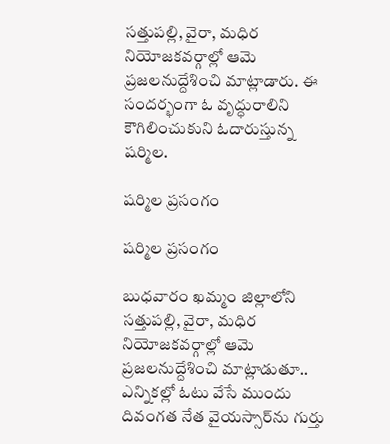సత్తుపల్లి, వైరా, మధిర నియోజకవర్గాల్లో ఆమె ప్రజలనుద్దేశించి మాట్లాడారు. ఈ సందర్భంగా ఓ వృద్ధురాలిని కౌగిలించుకుని ఓదారుస్తున్న షర్మిల.

షర్మిల ప్రసంగం

షర్మిల ప్రసంగం

బుధవారం ఖమ్మం జిల్లాలోని సత్తుపల్లి, వైరా, మధిర నియోజకవర్గాల్లో ఆమె ప్రజలనుద్దేశించి మాట్లాడుతూ.. ఎన్నికల్లో ఓటు వేసే ముందు దివంగత నేత వైయస్సార్‌ను గుర్తు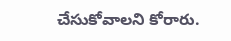చేసుకోవాలని కోరారు.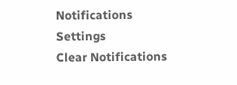Notifications
Settings
Clear Notifications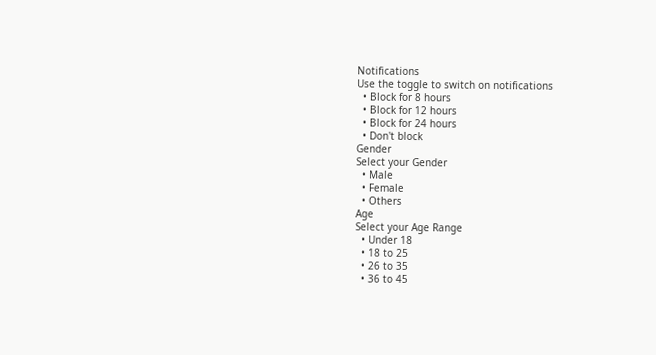Notifications
Use the toggle to switch on notifications
  • Block for 8 hours
  • Block for 12 hours
  • Block for 24 hours
  • Don't block
Gender
Select your Gender
  • Male
  • Female
  • Others
Age
Select your Age Range
  • Under 18
  • 18 to 25
  • 26 to 35
  • 36 to 45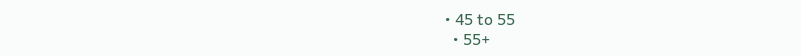• 45 to 55
  • 55+